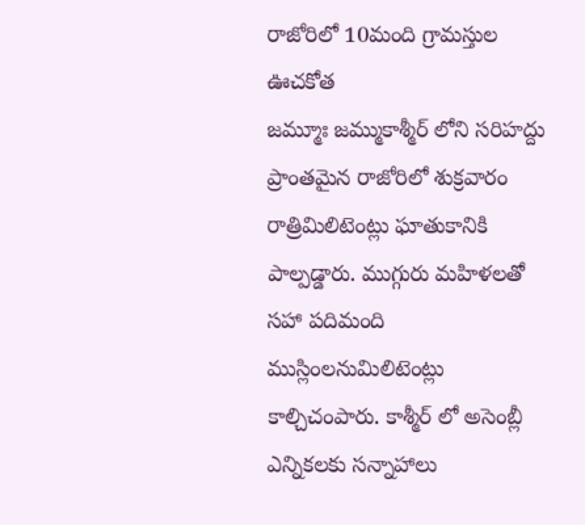రాజోరిలో 10మంది గ్రామస్తుల ఊచకోత
జమ్మూః జమ్ముకాశ్మీర్ లోని సరిహద్దు ప్రాంతమైన రాజోరిలో శుక్రవారం రాత్రిమిలిటెంట్లు ఘాతుకానికి పాల్పడ్డారు. ముగ్గురు మహిళలతో సహా పదిమంది ముస్లింలనుమిలిటెంట్లు కాల్చిచంపారు. కాశ్మీర్ లో అసెంబ్లీ ఎన్నికలకు సన్నాహాలు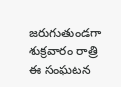జరుగుతుండగా శుక్రవారం రాత్రి ఈ సంఘటన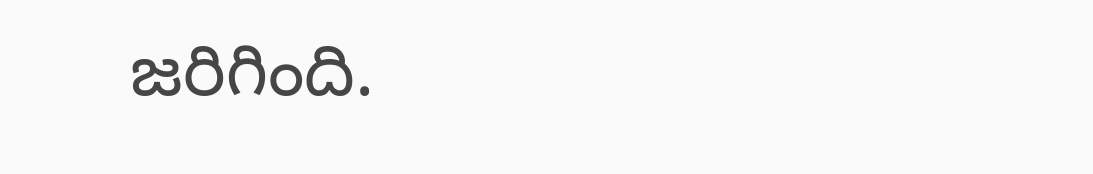జరిగింది.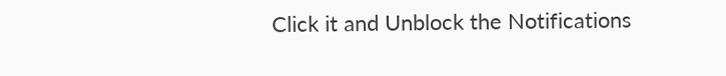Click it and Unblock the Notifications